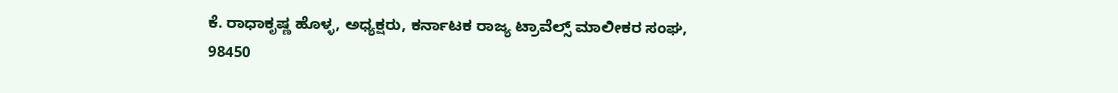ಕೆ. ರಾಧಾಕೃಷ್ಣ ಹೊಳ್ಳ, ಅಧ್ಯಕ್ಷರು, ಕರ್ನಾಟಕ ರಾಜ್ಯ ಟ್ರಾವೆಲ್ಸ್ ಮಾಲೀಕರ ಸಂಘ, 98450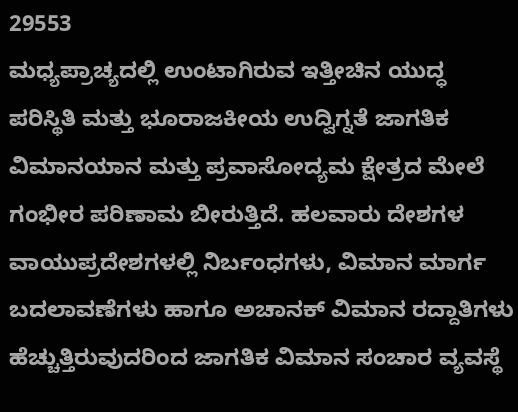29553
ಮಧ್ಯಪ್ರಾಚ್ಯದಲ್ಲಿ ಉಂಟಾಗಿರುವ ಇತ್ತೀಚಿನ ಯುದ್ಧ ಪರಿಸ್ಥಿತಿ ಮತ್ತು ಭೂರಾಜಕೀಯ ಉದ್ವಿಗ್ನತೆ ಜಾಗತಿಕ ವಿಮಾನಯಾನ ಮತ್ತು ಪ್ರವಾಸೋದ್ಯಮ ಕ್ಷೇತ್ರದ ಮೇಲೆ ಗಂಭೀರ ಪರಿಣಾಮ ಬೀರುತ್ತಿದೆ. ಹಲವಾರು ದೇಶಗಳ ವಾಯುಪ್ರದೇಶಗಳಲ್ಲಿ ನಿರ್ಬಂಧಗಳು, ವಿಮಾನ ಮಾರ್ಗ ಬದಲಾವಣೆಗಳು ಹಾಗೂ ಅಚಾನಕ್ ವಿಮಾನ ರದ್ದಾತಿಗಳು ಹೆಚ್ಚುತ್ತಿರುವುದರಿಂದ ಜಾಗತಿಕ ವಿಮಾನ ಸಂಚಾರ ವ್ಯವಸ್ಥೆ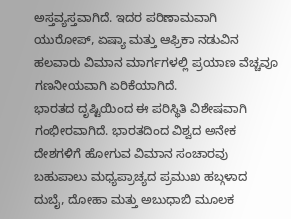ಅಸ್ತವ್ಯಸ್ತವಾಗಿದೆ. ಇದರ ಪರಿಣಾಮವಾಗಿ ಯುರೋಪ್, ಏಷ್ಯಾ ಮತ್ತು ಆಫ್ರಿಕಾ ನಡುವಿನ ಹಲವಾರು ವಿಮಾನ ಮಾರ್ಗಗಳಲ್ಲಿ ಪ್ರಯಾಣ ವೆಚ್ಚವೂ ಗಣನೀಯವಾಗಿ ಏರಿಕೆಯಾಗಿದೆ.
ಭಾರತದ ದೃಷ್ಟಿಯಿಂದ ಈ ಪರಿಸ್ಥಿತಿ ವಿಶೇಷವಾಗಿ ಗಂಭೀರವಾಗಿದೆ. ಭಾರತದಿಂದ ವಿಶ್ವದ ಅನೇಕ ದೇಶಗಳಿಗೆ ಹೋಗುವ ವಿಮಾನ ಸಂಚಾರವು ಬಹುಪಾಲು ಮಧ್ಯಪ್ರಾಚ್ಯದ ಪ್ರಮುಖ ಹಬ್ಗಳಾದ ದುಬೈ, ದೋಹಾ ಮತ್ತು ಅಬುಧಾಬಿ ಮೂಲಕ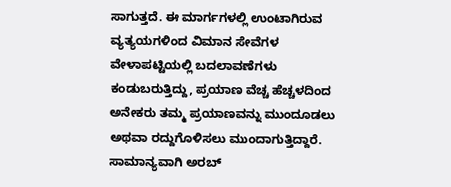ಸಾಗುತ್ತದೆ. ಈ ಮಾರ್ಗಗಳಲ್ಲಿ ಉಂಟಾಗಿರುವ ವ್ಯತ್ಯಯಗಳಿಂದ ವಿಮಾನ ಸೇವೆಗಳ ವೇಳಾಪಟ್ಟಿಯಲ್ಲಿ ಬದಲಾವಣೆಗಳು ಕಂಡುಬರುತ್ತಿದ್ದು, ಪ್ರಯಾಣ ವೆಚ್ಚ ಹೆಚ್ಚಳದಿಂದ ಅನೇಕರು ತಮ್ಮ ಪ್ರಯಾಣವನ್ನು ಮುಂದೂಡಲು ಅಥವಾ ರದ್ದುಗೊಳಿಸಲು ಮುಂದಾಗುತ್ತಿದ್ದಾರೆ.
ಸಾಮಾನ್ಯವಾಗಿ ಅರಬ್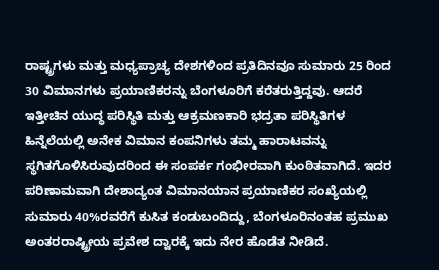ರಾಷ್ಟ್ರಗಳು ಮತ್ತು ಮಧ್ಯಪ್ರಾಚ್ಯ ದೇಶಗಳಿಂದ ಪ್ರತಿದಿನವೂ ಸುಮಾರು 25 ರಿಂದ 30 ವಿಮಾನಗಳು ಪ್ರಯಾಣಿಕರನ್ನು ಬೆಂಗಳೂರಿಗೆ ಕರೆತರುತ್ತಿದ್ದವು. ಆದರೆ ಇತ್ತೀಚಿನ ಯುದ್ಧ ಪರಿಸ್ಥಿತಿ ಮತ್ತು ಆಕ್ರಮಣಕಾರಿ ಭದ್ರತಾ ಪರಿಸ್ಥಿತಿಗಳ ಹಿನ್ನೆಲೆಯಲ್ಲಿ ಅನೇಕ ವಿಮಾನ ಕಂಪನಿಗಳು ತಮ್ಮ ಹಾರಾಟವನ್ನು ಸ್ಥಗಿತಗೊಳಿಸಿರುವುದರಿಂದ ಈ ಸಂಪರ್ಕ ಗಂಭೀರವಾಗಿ ಕುಂಠಿತವಾಗಿದೆ. ಇದರ ಪರಿಣಾಮವಾಗಿ ದೇಶಾದ್ಯಂತ ವಿಮಾನಯಾನ ಪ್ರಯಾಣಿಕರ ಸಂಖ್ಯೆಯಲ್ಲಿ ಸುಮಾರು 40%ರವರೆಗೆ ಕುಸಿತ ಕಂಡುಬಂದಿದ್ದು, ಬೆಂಗಳೂರಿನಂತಹ ಪ್ರಮುಖ ಅಂತರರಾಷ್ಟ್ರೀಯ ಪ್ರವೇಶ ದ್ವಾರಕ್ಕೆ ಇದು ನೇರ ಹೊಡೆತ ನೀಡಿದೆ.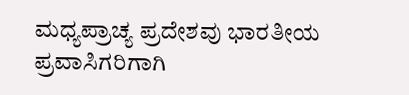ಮಧ್ಯಪ್ರಾಚ್ಯ ಪ್ರದೇಶವು ಭಾರತೀಯ ಪ್ರವಾಸಿಗರಿಗಾಗಿ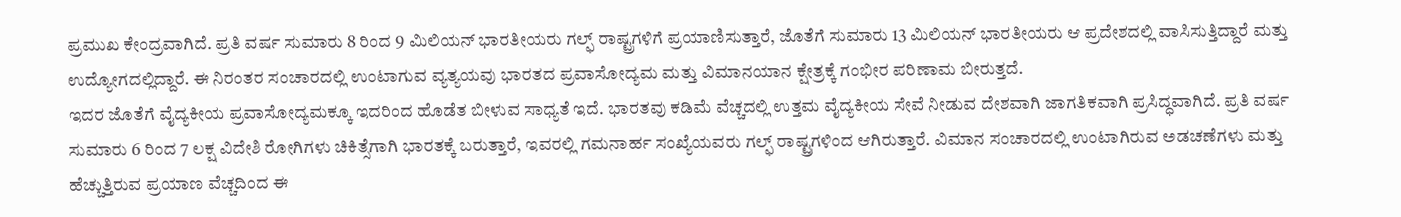ಪ್ರಮುಖ ಕೇಂದ್ರವಾಗಿದೆ. ಪ್ರತಿ ವರ್ಷ ಸುಮಾರು 8 ರಿಂದ 9 ಮಿಲಿಯನ್ ಭಾರತೀಯರು ಗಲ್ಫ್ ರಾಷ್ಟ್ರಗಳಿಗೆ ಪ್ರಯಾಣಿಸುತ್ತಾರೆ, ಜೊತೆಗೆ ಸುಮಾರು 13 ಮಿಲಿಯನ್ ಭಾರತೀಯರು ಆ ಪ್ರದೇಶದಲ್ಲಿ ವಾಸಿಸುತ್ತಿದ್ದಾರೆ ಮತ್ತು ಉದ್ಯೋಗದಲ್ಲಿದ್ದಾರೆ. ಈ ನಿರಂತರ ಸಂಚಾರದಲ್ಲಿ ಉಂಟಾಗುವ ವ್ಯತ್ಯಯವು ಭಾರತದ ಪ್ರವಾಸೋದ್ಯಮ ಮತ್ತು ವಿಮಾನಯಾನ ಕ್ಷೇತ್ರಕ್ಕೆ ಗಂಭೀರ ಪರಿಣಾಮ ಬೀರುತ್ತದೆ.
ಇದರ ಜೊತೆಗೆ ವೈದ್ಯಕೀಯ ಪ್ರವಾಸೋದ್ಯಮಕ್ಕೂ ಇದರಿಂದ ಹೊಡೆತ ಬೀಳುವ ಸಾಧ್ಯತೆ ಇದೆ. ಭಾರತವು ಕಡಿಮೆ ವೆಚ್ಚದಲ್ಲಿ ಉತ್ತಮ ವೈದ್ಯಕೀಯ ಸೇವೆ ನೀಡುವ ದೇಶವಾಗಿ ಜಾಗತಿಕವಾಗಿ ಪ್ರಸಿದ್ಧವಾಗಿದೆ. ಪ್ರತಿ ವರ್ಷ ಸುಮಾರು 6 ರಿಂದ 7 ಲಕ್ಷ ವಿದೇಶಿ ರೋಗಿಗಳು ಚಿಕಿತ್ಸೆಗಾಗಿ ಭಾರತಕ್ಕೆ ಬರುತ್ತಾರೆ, ಇವರಲ್ಲಿ ಗಮನಾರ್ಹ ಸಂಖ್ಯೆಯವರು ಗಲ್ಫ್ ರಾಷ್ಟ್ರಗಳಿಂದ ಆಗಿರುತ್ತಾರೆ. ವಿಮಾನ ಸಂಚಾರದಲ್ಲಿ ಉಂಟಾಗಿರುವ ಅಡಚಣೆಗಳು ಮತ್ತು ಹೆಚ್ಚುತ್ತಿರುವ ಪ್ರಯಾಣ ವೆಚ್ಚದಿಂದ ಈ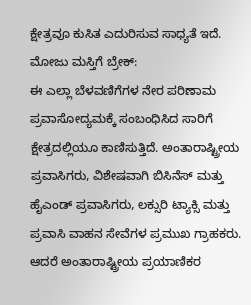ಕ್ಷೇತ್ರವೂ ಕುಸಿತ ಎದುರಿಸುವ ಸಾಧ್ಯತೆ ಇದೆ.
ಮೋಜು ಮಸ್ತಿಗೆ ಬ್ರೇಕ್:
ಈ ಎಲ್ಲಾ ಬೆಳವಣಿಗೆಗಳ ನೇರ ಪರಿಣಾಮ ಪ್ರವಾಸೋದ್ಯಮಕ್ಕೆ ಸಂಬಂಧಿಸಿದ ಸಾರಿಗೆ ಕ್ಷೇತ್ರದಲ್ಲಿಯೂ ಕಾಣಿಸುತ್ತಿದೆ. ಅಂತಾರಾಷ್ಟ್ರೀಯ ಪ್ರವಾಸಿಗರು, ವಿಶೇಷವಾಗಿ ಬಿಸಿನೆಸ್ ಮತ್ತು ಹೈಎಂಡ್ ಪ್ರವಾಸಿಗರು, ಲಕ್ಸುರಿ ಟ್ಯಾಕ್ಸಿ ಮತ್ತು ಪ್ರವಾಸಿ ವಾಹನ ಸೇವೆಗಳ ಪ್ರಮುಖ ಗ್ರಾಹಕರು. ಆದರೆ ಅಂತಾರಾಷ್ಟ್ರೀಯ ಪ್ರಯಾಣಿಕರ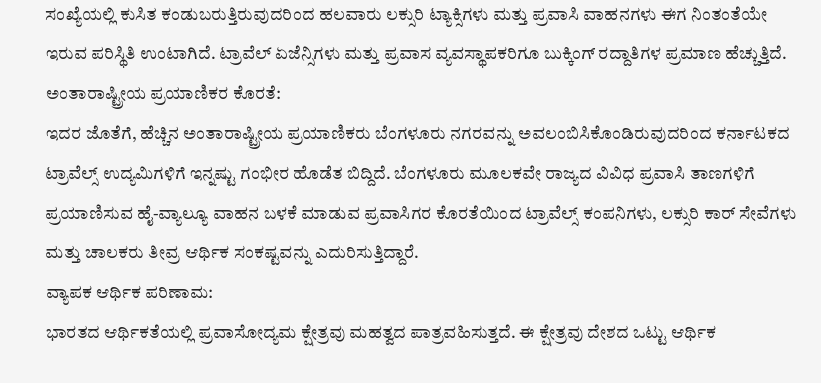ಸಂಖ್ಯೆಯಲ್ಲಿ ಕುಸಿತ ಕಂಡುಬರುತ್ತಿರುವುದರಿಂದ ಹಲವಾರು ಲಕ್ಸುರಿ ಟ್ಯಾಕ್ಸಿಗಳು ಮತ್ತು ಪ್ರವಾಸಿ ವಾಹನಗಳು ಈಗ ನಿಂತಂತೆಯೇ ಇರುವ ಪರಿಸ್ಥಿತಿ ಉಂಟಾಗಿದೆ. ಟ್ರಾವೆಲ್ ಏಜೆನ್ಸಿಗಳು ಮತ್ತು ಪ್ರವಾಸ ವ್ಯವಸ್ಥಾಪಕರಿಗೂ ಬುಕ್ಕಿಂಗ್ ರದ್ದಾತಿಗಳ ಪ್ರಮಾಣ ಹೆಚ್ಚುತ್ತಿದೆ.
ಅಂತಾರಾಷ್ಟ್ರೀಯ ಪ್ರಯಾಣಿಕರ ಕೊರತೆ:
ಇದರ ಜೊತೆಗೆ, ಹೆಚ್ಚಿನ ಅಂತಾರಾಷ್ಟ್ರೀಯ ಪ್ರಯಾಣಿಕರು ಬೆಂಗಳೂರು ನಗರವನ್ನು ಅವಲಂಬಿಸಿಕೊಂಡಿರುವುದರಿಂದ ಕರ್ನಾಟಕದ ಟ್ರಾವೆಲ್ಸ್ ಉದ್ಯಮಿಗಳಿಗೆ ಇನ್ನಷ್ಟು ಗಂಭೀರ ಹೊಡೆತ ಬಿದ್ದಿದೆ. ಬೆಂಗಳೂರು ಮೂಲಕವೇ ರಾಜ್ಯದ ವಿವಿಧ ಪ್ರವಾಸಿ ತಾಣಗಳಿಗೆ ಪ್ರಯಾಣಿಸುವ ಹೈ-ವ್ಯಾಲ್ಯೂ ವಾಹನ ಬಳಕೆ ಮಾಡುವ ಪ್ರವಾಸಿಗರ ಕೊರತೆಯಿಂದ ಟ್ರಾವೆಲ್ಸ್ ಕಂಪನಿಗಳು, ಲಕ್ಸುರಿ ಕಾರ್ ಸೇವೆಗಳು ಮತ್ತು ಚಾಲಕರು ತೀವ್ರ ಆರ್ಥಿಕ ಸಂಕಷ್ಟವನ್ನು ಎದುರಿಸುತ್ತಿದ್ದಾರೆ.
ವ್ಯಾಪಕ ಆರ್ಥಿಕ ಪರಿಣಾಮ:
ಭಾರತದ ಆರ್ಥಿಕತೆಯಲ್ಲಿ ಪ್ರವಾಸೋದ್ಯಮ ಕ್ಷೇತ್ರವು ಮಹತ್ವದ ಪಾತ್ರವಹಿಸುತ್ತದೆ. ಈ ಕ್ಷೇತ್ರವು ದೇಶದ ಒಟ್ಟು ಆರ್ಥಿಕ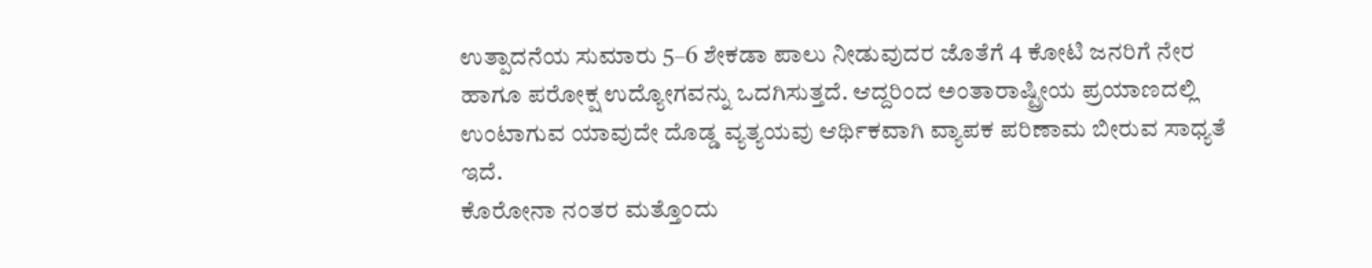ಉತ್ಪಾದನೆಯ ಸುಮಾರು 5–6 ಶೇಕಡಾ ಪಾಲು ನೀಡುವುದರ ಜೊತೆಗೆ 4 ಕೋಟಿ ಜನರಿಗೆ ನೇರ ಹಾಗೂ ಪರೋಕ್ಷ ಉದ್ಯೋಗವನ್ನು ಒದಗಿಸುತ್ತದೆ. ಆದ್ದರಿಂದ ಅಂತಾರಾಷ್ಟ್ರೀಯ ಪ್ರಯಾಣದಲ್ಲಿ ಉಂಟಾಗುವ ಯಾವುದೇ ದೊಡ್ಡ ವ್ಯತ್ಯಯವು ಆರ್ಥಿಕವಾಗಿ ವ್ಯಾಪಕ ಪರಿಣಾಮ ಬೀರುವ ಸಾಧ್ಯತೆ ಇದೆ.
ಕೊರೋನಾ ನಂತರ ಮತ್ತೊಂದು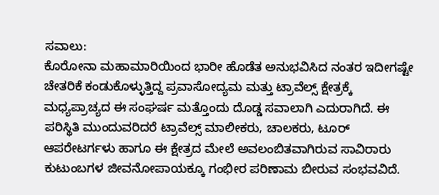ಸವಾಲು:
ಕೊರೋನಾ ಮಹಾಮಾರಿಯಿಂದ ಭಾರೀ ಹೊಡೆತ ಅನುಭವಿಸಿದ ನಂತರ ಇದೀಗಷ್ಟೇ ಚೇತರಿಕೆ ಕಂಡುಕೊಳ್ಳುತ್ತಿದ್ದ ಪ್ರವಾಸೋದ್ಯಮ ಮತ್ತು ಟ್ರಾವೆಲ್ಸ್ ಕ್ಷೇತ್ರಕ್ಕೆ ಮಧ್ಯಪ್ರಾಚ್ಯದ ಈ ಸಂಘರ್ಷ ಮತ್ತೊಂದು ದೊಡ್ಡ ಸವಾಲಾಗಿ ಎದುರಾಗಿದೆ. ಈ ಪರಿಸ್ಥಿತಿ ಮುಂದುವರಿದರೆ ಟ್ರಾವೆಲ್ಸ್ ಮಾಲೀಕರು, ಚಾಲಕರು, ಟೂರ್ ಆಪರೇಟರ್ಗಳು ಹಾಗೂ ಈ ಕ್ಷೇತ್ರದ ಮೇಲೆ ಅವಲಂಬಿತವಾಗಿರುವ ಸಾವಿರಾರು ಕುಟುಂಬಗಳ ಜೀವನೋಪಾಯಕ್ಕೂ ಗಂಭೀರ ಪರಿಣಾಮ ಬೀರುವ ಸಂಭವವಿದೆ.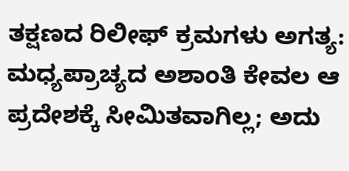ತಕ್ಷಣದ ರಿಲೀಫ್ ಕ್ರಮಗಳು ಅಗತ್ಯ:
ಮಧ್ಯಪ್ರಾಚ್ಯದ ಅಶಾಂತಿ ಕೇವಲ ಆ ಪ್ರದೇಶಕ್ಕೆ ಸೀಮಿತವಾಗಿಲ್ಲ; ಅದು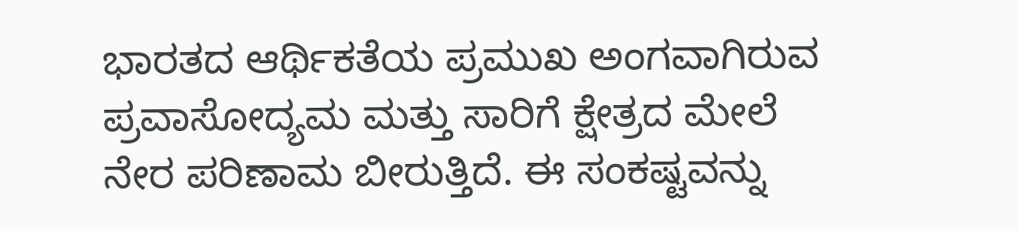ಭಾರತದ ಆರ್ಥಿಕತೆಯ ಪ್ರಮುಖ ಅಂಗವಾಗಿರುವ ಪ್ರವಾಸೋದ್ಯಮ ಮತ್ತು ಸಾರಿಗೆ ಕ್ಷೇತ್ರದ ಮೇಲೆ ನೇರ ಪರಿಣಾಮ ಬೀರುತ್ತಿದೆ. ಈ ಸಂಕಷ್ಟವನ್ನು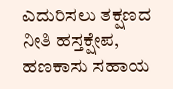ಎದುರಿಸಲು ತಕ್ಷಣದ ನೀತಿ ಹಸ್ತಕ್ಷೇಪ, ಹಣಕಾಸು ಸಹಾಯ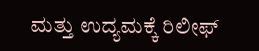ಮತ್ತು ಉದ್ಯಮಕ್ಕೆ ರಿಲೀಫ್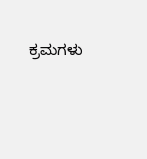ಕ್ರಮಗಳು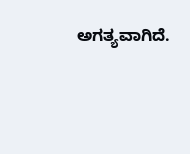ಅಗತ್ಯವಾಗಿದೆ.